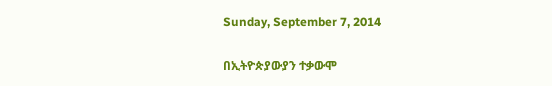Sunday, September 7, 2014

በኢትዮጵያውያን ተቃውሞ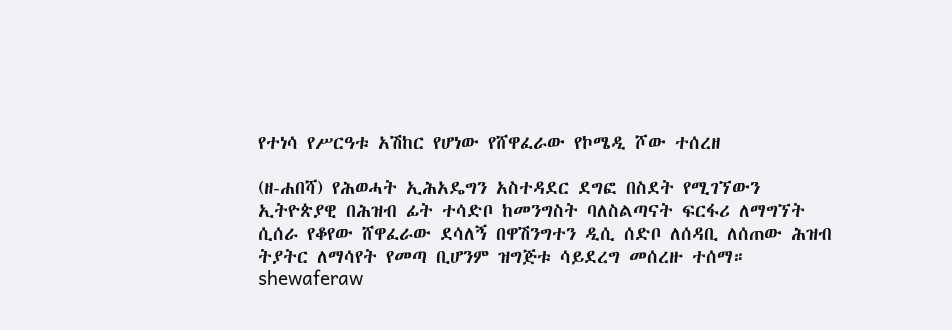የተነሳ የሥርዓቱ አሽከር የሆነው የሸዋፈራው የኮሜዲ ሾው ተሰረዘ

(ዘ-ሐበሻ) የሕወሓት ኢሕአዴግን አስተዳደር ደግፎ በስደት የሚገኘውን ኢትዮጵያዊ በሕዝብ ፊት ተሳድቦ ከመንግስት ባለስልጣናት ፍርፋሪ ለማግኘት ሲሰራ የቆየው ሸዋፈራው ደሳለኝ በዋሽንግተን ዲሲ ሰድቦ ለሰዳቢ ለሰጠው ሕዝብ ትያትር ለማሳየት የመጣ ቢሆንም ዝግጅቱ ሳይደረግ መሰረዙ ተሰማ።
shewaferaw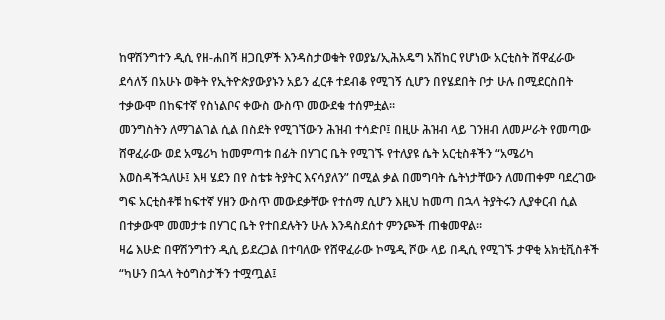ከዋሽንግተን ዲሲ የዘ-ሐበሻ ዘጋቢዎች እንዳስታወቁት የወያኔ/ኢሕአዴግ አሽከር የሆነው አርቲስት ሸዋፈራው ደሳለኝ በአሁኑ ወቅት የኢትዮጵያውያኑን አይን ፈርቶ ተደብቆ የሚገኝ ሲሆን በየሄደበት ቦታ ሁሉ በሚደርስበት ተቃውሞ በከፍተኛ የስነልቦና ቀውስ ውስጥ መውደቁ ተሰምቷል።
መንግስትን ለማገልገል ሲል በስደት የሚገኘውን ሕዝብ ተሳድቦ፤ በዚሁ ሕዝብ ላይ ገንዘብ ለመሥራት የመጣው ሸዋፈራው ወደ አሜሪካ ከመምጣቱ በፊት በሃገር ቤት የሚገኙ የተለያዩ ሴት አርቲስቶችን “አሜሪካ እወስዳችኋለሁ፤ እዛ ሄደን በየ ስቴቱ ትያትር እናሳያለን” በሚል ቃል በመግባት ሴትነታቸውን ለመጠቀም ባደረገው ግፍ አርቲስቶቹ ከፍተኛ ሃዘን ውስጥ መውደቃቸው የተሰማ ሲሆን እዚህ ከመጣ በኋላ ትያትሩን ሊያቀርብ ሲል በተቃውሞ መመታቱ በሃገር ቤት የተበደሉትን ሁሉ እንዳስደሰተ ምንጮች ጠቁመዋል።
ዛሬ እሁድ በዋሽንግተን ዲሲ ይደረጋል በተባለው የሸዋፈራው ኮሜዲ ሾው ላይ በዲሲ የሚገኙ ታዋቂ አክቲቪስቶች “ካሁን በኋላ ትዕግስታችን ተሟጧል፤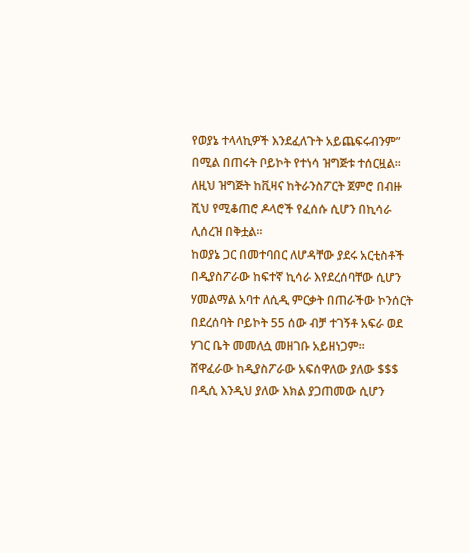የወያኔ ተላላኪዎች እንደፈለጉት አይጨፍሩብንም” በሚል በጠሩት ቦይኮት የተነሳ ዝግጅቱ ተሰርዟል። ለዚህ ዝግጅት ከቪዛና ከትራንስፖርት ጀምሮ በብዙ ሺህ የሚቆጠሮ ዶላሮች የፈሰሱ ሲሆን በኪሳራ ሊሰረዝ በቅቷል።
ከወያኔ ጋር በመተባበር ለሆዳቸው ያደሩ አርቲስቶች በዲያስፖራው ከፍተኛ ኪሳራ እየደረሰባቸው ሲሆን ሃመልማል አባተ ለሲዲ ምርቃት በጠራችው ኮንሰርት በደረሰባት ቦይኮት 55 ሰው ብቻ ተገኝቶ አፍራ ወደ ሃገር ቤት መመለሷ መዘገቡ አይዘነጋም።
ሸዋፈራው ከዲያስፖራው አፍሰዋለው ያለው $$$ በዲሲ እንዲህ ያለው እክል ያጋጠመው ሲሆን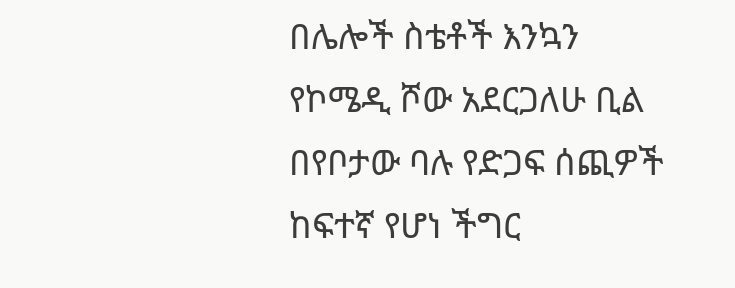በሌሎች ስቴቶች እንኳን የኮሜዲ ሾው አደርጋለሁ ቢል በየቦታው ባሉ የድጋፍ ሰጪዎች ከፍተኛ የሆነ ችግር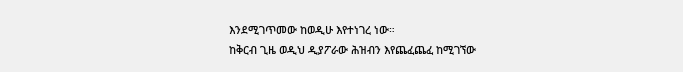እንደሚገጥመው ከወዲሁ እየተነገረ ነው።
ከቅርብ ጊዜ ወዲህ ዲያፖራው ሕዝብን እየጨፈጨፈ ከሚገኘው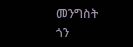መንግስት ጎን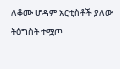ለቆሙ ሆዳም አርቲስቶች ያለው ትዕግስት ተሟጦ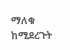ማለቁ ከሚደረጉት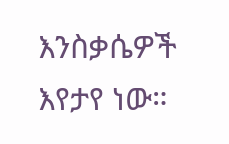እንስቃሴዎች እየታየ ነው።